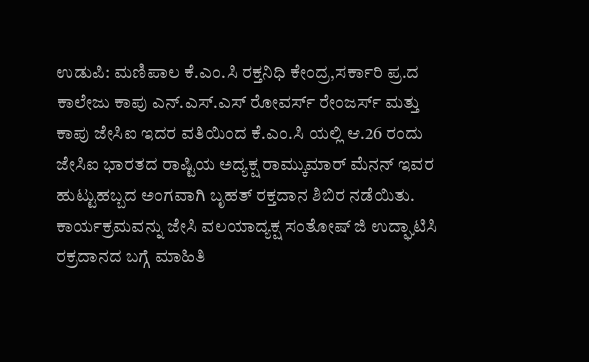ಉಡುಪಿ: ಮಣಿಪಾಲ ಕೆ.ಎಂ.ಸಿ ರಕ್ತನಿಧಿ ಕೇಂದ್ರ,ಸರ್ಕಾರಿ ಪ್ರ.ದ ಕಾಲೇಜು ಕಾಪು ಎನ್.ಎಸ್.ಎಸ್ ರೋವರ್ಸ್ ರೇಂಜರ್ಸ್ ಮತ್ತು ಕಾಪು ಜೇಸಿಐ ಇದರ ವತಿಯಿಂದ ಕೆ.ಎಂ.ಸಿ ಯಲ್ಲಿ ಆ.26 ರಂದು ಜೇಸಿಐ ಭಾರತದ ರಾಷ್ಟಿಯ ಅದ್ಯಕ್ಷ ರಾಮ್ಕುಮಾರ್ ಮೆನನ್ ಇವರ ಹುಟ್ಟುಹಬ್ಬದ ಅಂಗವಾಗಿ ಬೃಹತ್ ರಕ್ತದಾನ ಶಿಬಿರ ನಡೆಯಿತು.
ಕಾರ್ಯಕ್ರಮವನ್ನು ಜೇಸಿ ವಲಯಾದ್ಯಕ್ಷ ಸಂತೋಷ್ ಜಿ ಉದ್ಘಾಟಿಸಿ ರಕ್ರದಾನದ ಬಗ್ಗೆ ಮಾಹಿತಿ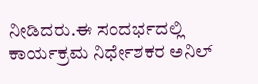ನೀಡಿದರು.ಈ ಸಂದರ್ಭದಲ್ಲಿ ಕಾರ್ಯಕ್ರಮ ನಿರ್ಧೇಶಕರ ಅನಿಲ್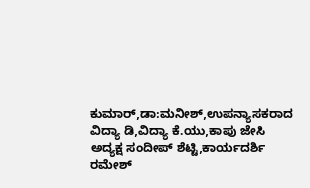ಕುಮಾರ್,ಡಾ:ಮನೀಶ್,ಉಪನ್ಯಾಸಕರಾದ ವಿದ್ಯಾ ಡಿ,ವಿದ್ಯಾ ಕೆ.ಯು,ಕಾಪು ಜೇಸಿ ಅದ್ಯಕ್ಷ ಸಂದೀಪ್ ಶೆಟ್ಟಿ,ಕಾರ್ಯದರ್ಶಿ ರಮೇಶ್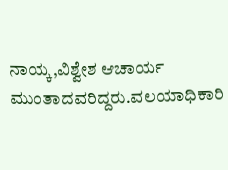ನಾಯ್ಕ,ವಿಶ್ವೇಶ ಆಚಾರ್ಯ ಮುಂತಾದವರಿದ್ದರು.ವಲಯಾಧಿಕಾರಿ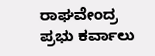ರಾಘವೇಂದ್ರ ಪ್ರಭು ಕರ್ವಾಲು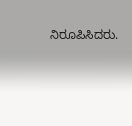ನಿರೂಪಿಸಿದರು.